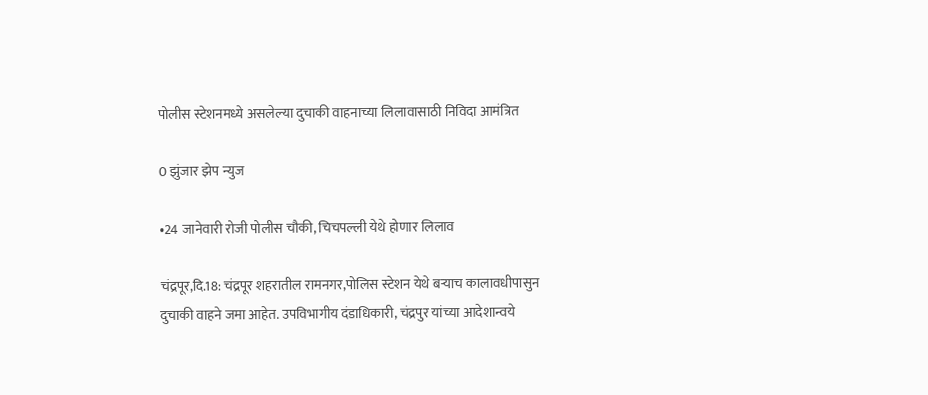पोलीस स्टेशनमध्ये असलेल्या दुचाकी वाहनाच्या लिलावासाठी निविदा आमंत्रित

0 झुंजार झेप न्युज

•24 जानेवारी रोजी पोलीस चौकी, चिचपल्ली येथे होणार लिलाव

चंद्रपूर,दि.18: चंद्रपूर शहरातील रामनगर,पोलिस स्टेशन येथे बऱ्याच कालावधीपासुन दुचाकी वाहने जमा आहेत. उपविभागीय दंडाधिकारी, चंद्रपुर यांच्या आदेशान्वये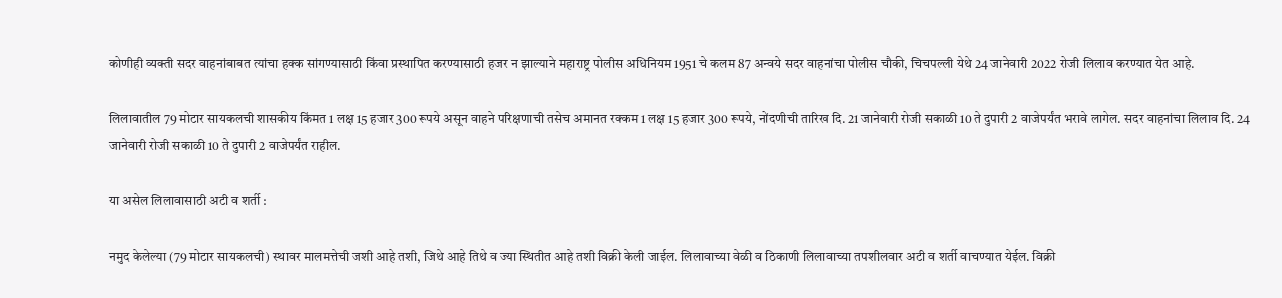कोणीही व्यक्ती सदर वाहनांबाबत त्यांचा हक्क सांगण्यासाठी किंवा प्रस्थापित करण्यासाठी हजर न झाल्याने महाराष्ट्र पोलीस अधिनियम 1951 चे कलम 87 अन्वये सदर वाहनांचा पोलीस चौकी, चिचपल्ली येथे 24 जानेवारी 2022 रोजी लिलाव करण्यात येत आहे.

लिलावातील 79 मोटार सायकलची शासकीय किंमत 1 लक्ष 15 हजार 300 रूपये असून वाहने परिक्षणाची तसेच अमानत रक्कम 1 लक्ष 15 हजार 300 रूपये, नोंदणीची तारिख दि. 21 जानेवारी रोजी सकाळी 10 ते दुपारी 2 वाजेपर्यंत भरावे लागेल. सदर वाहनांचा लिलाव दि. 24 जानेवारी रोजी सकाळी 10 ते दुपारी 2 वाजेपर्यंत राहील.

या असेल लिलावासाठी अटी व शर्ती :

नमुद केलेल्या (79 मोटार सायकलची) स्थावर मालमत्तेची जशी आहे तशी, जिथे आहे तिथे व ज्या स्थितीत आहे तशी विक्री केली जाईल. लिलावाच्या वेळी व ठिकाणी लिलावाच्या तपशीलवार अटी व शर्ती वाचण्यात येईल. विक्री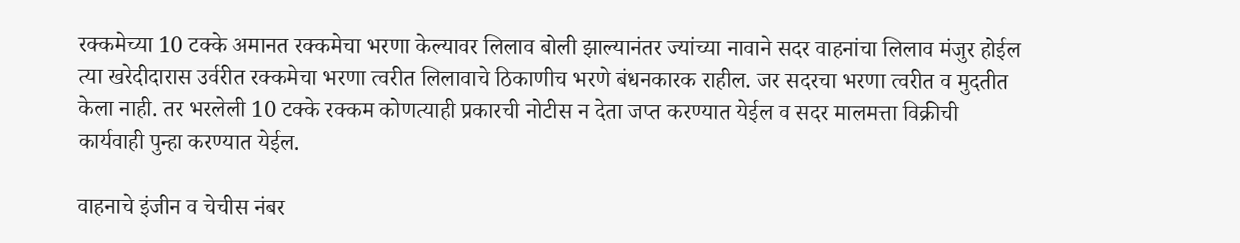रक्कमेच्या 10 टक्के अमानत रक्कमेचा भरणा केल्यावर लिलाव बोली झाल्यानंतर ज्यांच्या नावाने सदर वाहनांचा लिलाव मंजुर होईल त्या खरेदीदारास उर्वरीत रक्कमेचा भरणा त्वरीत लिलावाचे ठिकाणीच भरणे बंधनकारक राहील. जर सदरचा भरणा त्वरीत व मुदतीत केला नाही. तर भरलेली 10 टक्के रक्कम कोणत्याही प्रकारची नोटीस न देता जप्त करण्यात येईल व सदर मालमत्ता विक्रीची कार्यवाही पुन्हा करण्यात येईल.

वाहनाचे इंजीन व चेचीस नंबर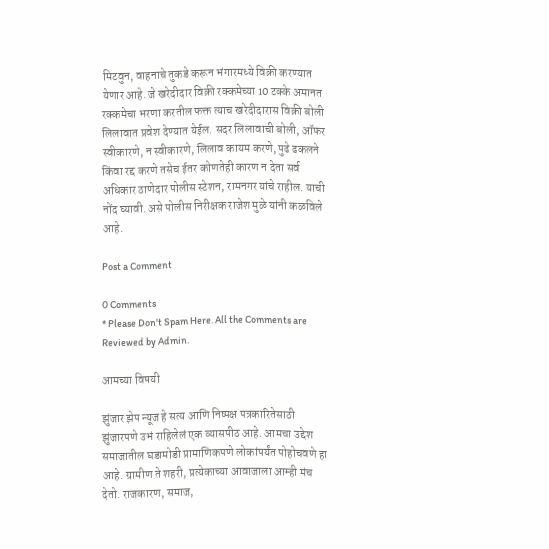मिटवुन, वाहनाचे तुकडे करून भंगारमध्ये विक्री करण्यात येणार आहे. जे खरेदीदार विक्री रक्कमेच्या 10 टक्के अमानत रक्कमेचा भरणा करतील फक्त त्याच खरेदीदारास विक्री बोली लिलावात प्रवेश देण्यात येईल. सदर लिलावाची बोली, ऑफर स्वीकारणे, न स्वीकारणे, लिलाव कायम करणे, पुढे ढकलने किंवा रद्द करणे तसेच ईतर कोणतेही कारण न देता सर्व अधिकार ठाणेदार पोलीस स्टेशन, रामनगर यांचे राहील. याची नोंद घ्यावी. असे पोलीस निरीक्षक राजेश मुळे यांनी कळविले आहे.

Post a Comment

0 Comments
* Please Don't Spam Here. All the Comments are Reviewed by Admin.

आमच्या विषयी

झुंजार झेप न्यूज हे सत्य आणि निष्पक्ष पत्रकारितेसाठी झुंजारपणे उभं राहिलेलं एक व्यासपीठ आहे. आमचा उद्देश समाजातील घडामोडी प्रामाणिकपणे लोकांपर्यंत पोहोचवणे हा आहे. ग्रामीण ते शहरी, प्रत्येकाच्या आवाजाला आम्ही मंच देतो. राजकारण, समाज,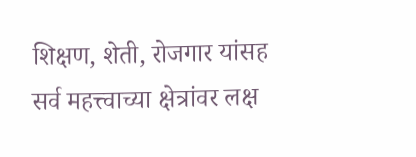शिक्षण, शेती, रोजगार यांसह सर्व महत्त्वाच्या क्षेत्रांवर लक्ष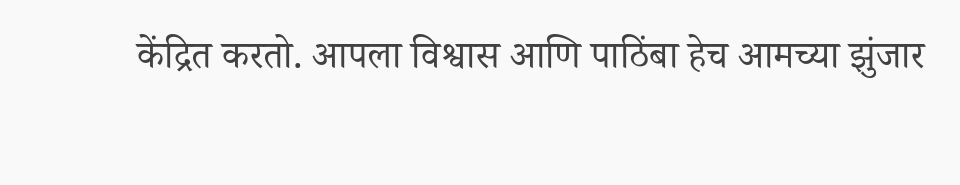केंद्रित करतो. आपला विश्वास आणि पाठिंबा हेच आमच्या झुंजार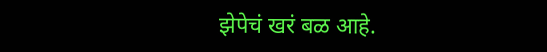झेपेचं खरं बळ आहे.